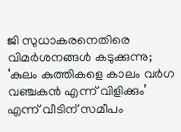ജി സുധാകരനെതിരെ വിമർശനങ്ങൾ കടുക്കുന്നു; ‘കുലം കുത്തികളെ കാലം വര്‍ഗ വഞ്ചകൻ എന്ന് വിളിക്കും’ എന്ന് വീടിന് സമീപം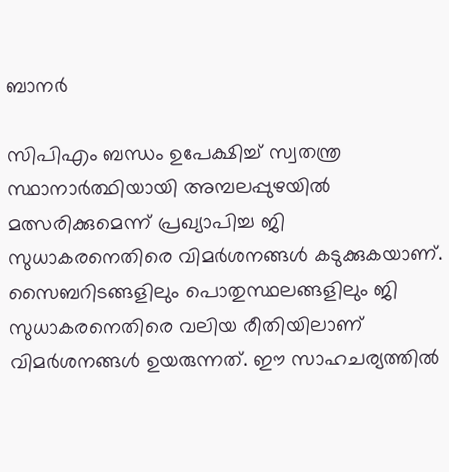ബാനര്‍

സിപിഎം ബന്ധം ഉപേക്ഷിച്ച് സ്വതന്ത്ര സ്ഥാനാര്‍ത്ഥിയായി അമ്പലപ്പുഴയിൽ മത്സരിക്കുമെന്ന് പ്രഖ്യാപിച്ച ജി സുധാകരനെതിരെ വിമർശനങ്ങൾ കടുക്കുകയാണ്. സൈബറിടങ്ങളിലും പൊതുസ്ഥലങ്ങളിലും ജി സുധാകരനെതിരെ വലിയ രീതിയിലാണ് വിമർശനങ്ങൾ ഉയരുന്നത്. ഈ സാഹചര്യത്തിൽ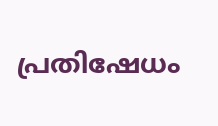പ്രതിഷേധം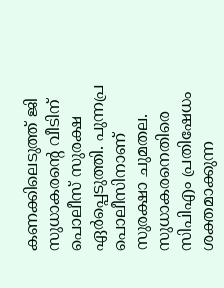കണക്കിലെടുത്ത് ജി സുധാകരന്‍റെ വീടിന് പൊലീസ് സുരക്ഷ ഏര്‍പ്പെടുത്തി. പുന്നപ്ര പൊലീസിനാണ് സുരക്ഷാ ചുമതല. സുധാകരനെതിരെ സിപിഎം പ്രതിഷേധം ശക്തമാക്കുന്ന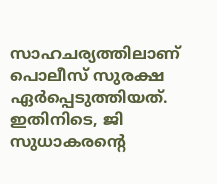സാഹചര്യത്തിലാണ് പൊലീസ് സുരക്ഷ ഏര്‍പ്പെടുത്തിയത്. ഇതിനിടെ, ജി സുധാകരന്‍റെ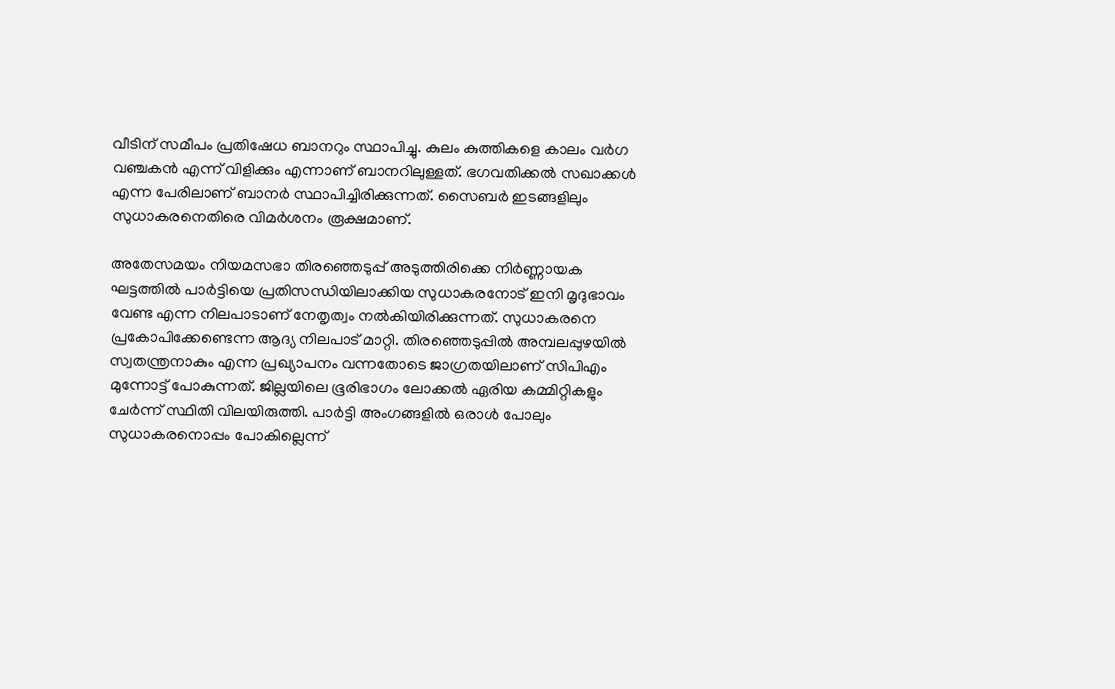വീടിന് സമീപം പ്രതിഷേധ ബാനറും സ്ഥാപിച്ചു. കുലം കുത്തികളെ കാലം വർഗ വഞ്ചകൻ എന്ന് വിളിക്കും എന്നാണ് ബാനറിലുള്ളത്. ഭഗവതിക്കൽ സഖാക്കള്‍ എന്ന പേരിലാണ് ബാനര്‍ സ്ഥാപിച്ചിരിക്കുന്നത്. സൈബർ ഇടങ്ങളിലും സുധാകരനെതിരെ വിമർശനം രൂക്ഷമാണ്.

അതേസമയം നിയമസഭാ തിരഞ്ഞെടുപ്പ് അടുത്തിരിക്കെ നിർണ്ണായക ഘട്ടത്തിൽ പാർട്ടിയെ പ്രതിസന്ധിയിലാക്കിയ സുധാകരനോട് ഇനി മൃദുഭാവം വേണ്ട എന്ന നിലപാടാണ് നേതൃത്വം നൽകിയിരിക്കുന്നത്. സുധാകരനെ പ്രകോപിക്കേണ്ടെന്ന ആദ്യ നിലപാട് മാറ്റി. തിരഞ്ഞെടുപ്പിൽ അമ്പലപ്പുഴയിൽ സ്വതന്ത്രനാകും എന്ന പ്രഖ്യാപനം വന്നതോടെ ജാഗ്രതയിലാണ് സിപിഎം മുന്നോട്ട് പോകുന്നത്. ജില്ലയിലെ ഭൂരിഭാഗം ലോക്കൽ ഏരിയ കമ്മിറ്റികളും ചേർന്ന് സ്ഥിതി വിലയിരുത്തി. പാർട്ടി അംഗങ്ങളിൽ ഒരാൾ പോലും സുധാകരനൊപ്പം പോകില്ലെന്ന്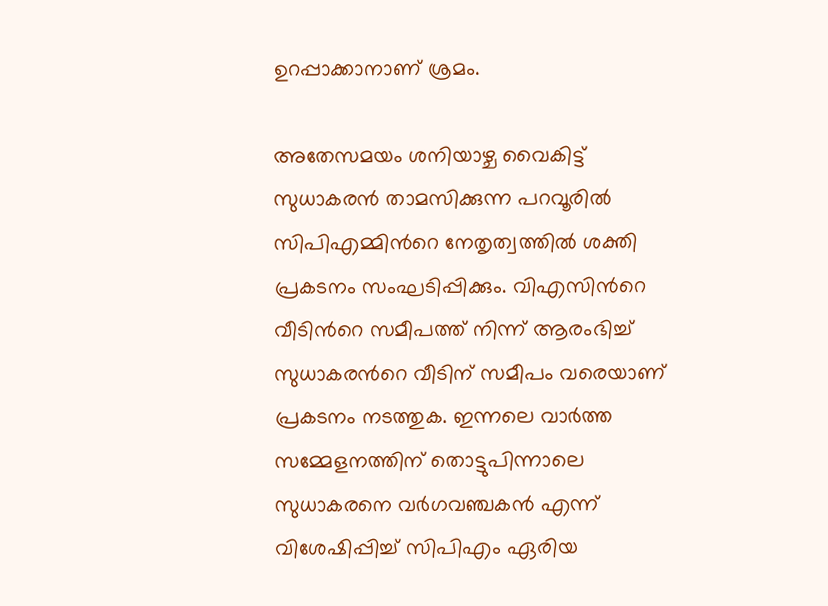ഉറപ്പാക്കാനാണ് ശ്രമം.

അതേസമയം ശനിയാഴ്ച വൈകിട്ട് സുധാകരൻ താമസിക്കുന്ന പറവൂരിൽ സിപിഎമ്മിന്‍റെ നേതൃത്വത്തിൽ ശക്തി പ്രകടനം സംഘടിപ്പിക്കും. വിഎസിന്‍റെ വീടിന്‍റെ സമീപത്ത് നിന്ന് ആരംഭിച്ച് സുധാകരന്‍റെ വീടിന് സമീപം വരെയാണ് പ്രകടനം നടത്തുക. ഇന്നലെ വാർത്ത സമ്മേളനത്തിന് തൊട്ടുപിന്നാലെ സുധാകരനെ വർഗവഞ്ചകൻ എന്ന് വിശേഷിപ്പിച്ച് സിപിഎം ഏരിയ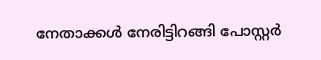നേതാക്കൾ നേരിട്ടിറങ്ങി പോസ്റ്റർ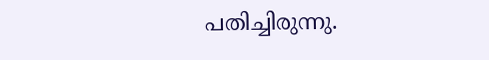പതിച്ചിരുന്നു.